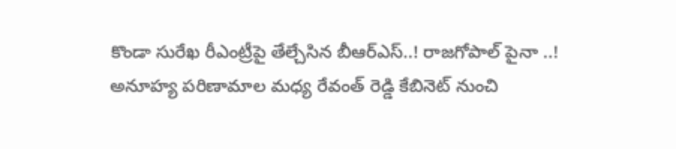కొండా సురేఖ రీఎంట్రీపై తేల్చేసిన బీఆర్ఎస్..! రాజగోపాల్ పైనా ..!
అనూహ్య పరిణామాల మధ్య రేవంత్ రెడ్డి కేబినెట్ నుంచి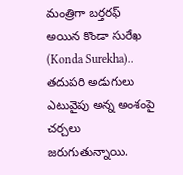మంత్రిగా బర్తరఫ్ అయిన కొండా సురేఖ (Konda Surekha).. తదుపరి అడుగులు ఎటువైపు అన్న అంశంపై చర్చలు జరుగుతున్నాయి.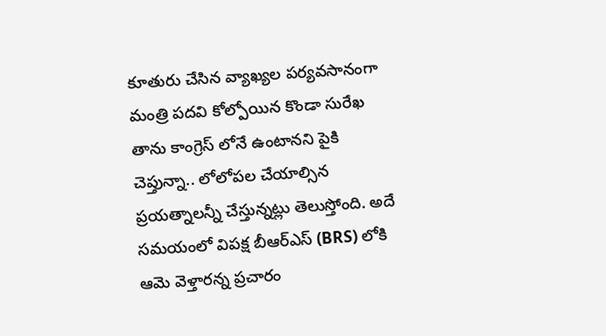కూతురు చేసిన వ్యాఖ్యల పర్యవసానంగా మంత్రి పదవి కోల్పోయిన కొండా సురేఖ తాను కాంగ్రెస్ లోనే ఉంటానని పైకి చెప్తున్నా.. లోలోపల చేయాల్సిన ప్రయత్నాలన్నీ చేస్తున్నట్లు తెలుస్తోంది. అదే సమయంలో విపక్ష బీఆర్ఎస్ (BRS) లోకి ఆమె వెళ్తారన్న ప్రచారం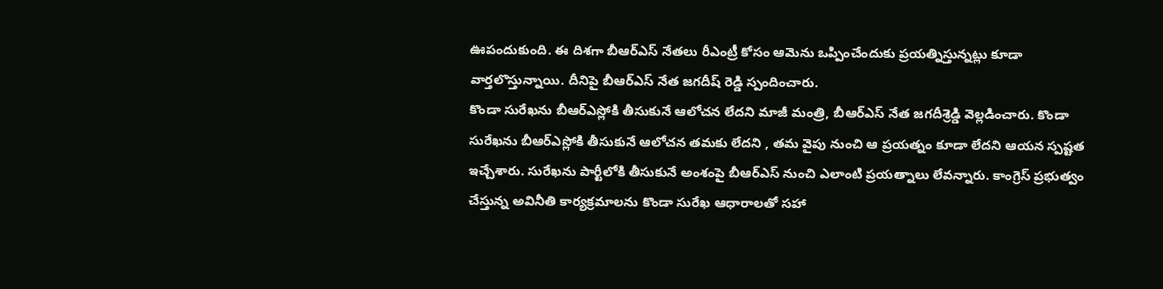ఊపందుకుంది. ఈ దిశగా బీఆర్ఎస్ నేతలు రీఎంట్రీ కోసం ఆమెను ఒప్పించేందుకు ప్రయత్నిస్తున్నట్లు కూడా వార్తలొస్తున్నాయి. దీనిపై బీఆర్ఎస్ నేత జగదీష్ రెడ్డి స్పందించారు.
కొండా సురేఖను బీఆర్ఎస్లోకి తీసుకునే ఆలోచన లేదని మాజీ మంత్రి, బీఆర్ఎస్ నేత జగదీశ్రెడ్డి వెల్లడించారు. కొండా సురేఖను బీఆర్ఎస్లోకి తీసుకునే ఆలోచన తమకు లేదని , తమ వైపు నుంచి ఆ ప్రయత్నం కూడా లేదని ఆయన స్పష్టత ఇచ్చేశారు. సురేఖను పార్టీలోకి తీసుకునే అంశంపై బీఆర్ఎస్ నుంచి ఎలాంటి ప్రయత్నాలు లేవన్నారు. కాంగ్రెస్ ప్రభుత్వం చేస్తున్న అవినీతి కార్యక్రమాలను కొండా సురేఖ ఆధారాలతో సహా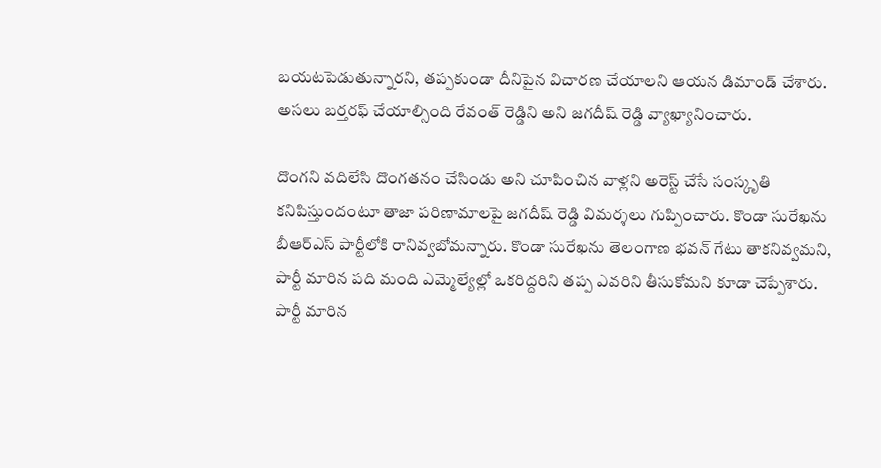బయటపెడుతున్నారని, తప్పకుండా దీనిపైన విచారణ చేయాలని ఆయన డిమాండ్ చేశారు. అసలు బర్తరఫ్ చేయాల్సింది రేవంత్ రెడ్డిని అని జగదీష్ రెడ్డి వ్యాఖ్యానించారు.

దొంగని వదిలేసి దొంగతనం చేసిండు అని చూపించిన వాళ్లని అరెస్ట్ చేసే సంస్కృతి కనిపిస్తుందంటూ తాజా పరిణామాలపై జగదీష్ రెడ్డి విమర్శలు గుప్పించారు. కొండా సురేఖను బీఆర్ఎస్ పార్టీలోకి రానివ్వబోమన్నారు. కొండా సురేఖను తెలంగాణ భవన్ గేటు తాకనివ్వమని, పార్టీ మారిన పది మంది ఎమ్మెల్యేల్లో ఒకరిద్దరిని తప్ప ఎవరిని తీసుకోమని కూడా చెప్పేశారు. పార్టీ మారిన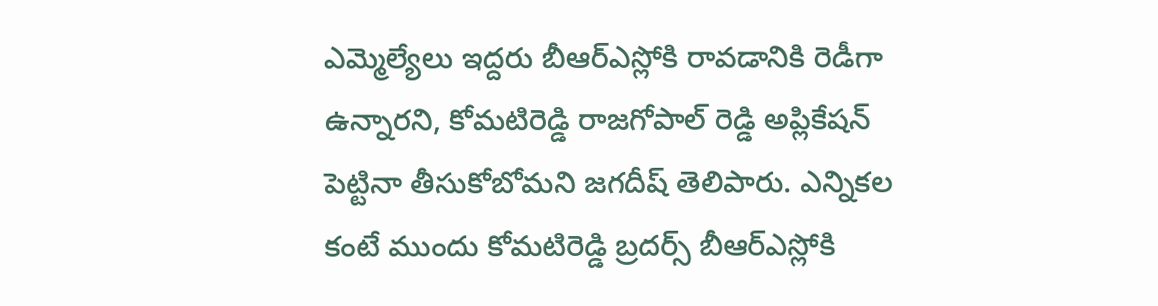ఎమ్మెల్యేలు ఇద్దరు బీఆర్ఎస్లోకి రావడానికి రెడీగా ఉన్నారని, కోమటిరెడ్డి రాజగోపాల్ రెడ్డి అప్లికేషన్ పెట్టినా తీసుకోబోమని జగదీష్ తెలిపారు. ఎన్నికల కంటే ముందు కోమటిరెడ్డి బ్రదర్స్ బీఆర్ఎస్లోకి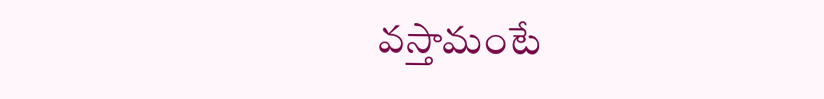వస్తామంటే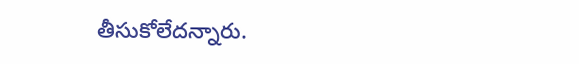తీసుకోలేదన్నారు.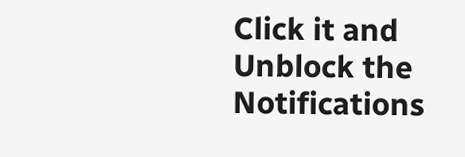Click it and Unblock the Notifications